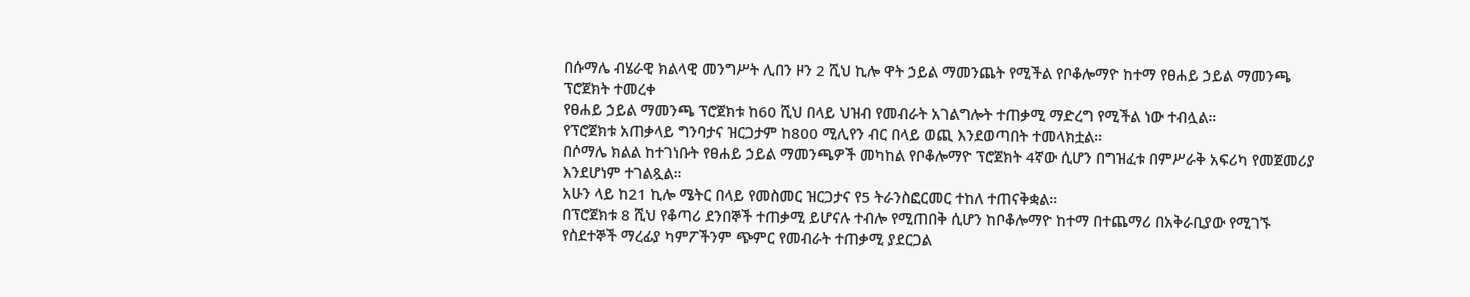በሱማሌ ብሄራዊ ክልላዊ መንግሥት ሊበን ዞን 2 ሺህ ኪሎ ዋት ኃይል ማመንጨት የሚችል የቦቆሎማዮ ከተማ የፀሐይ ኃይል ማመንጫ ፕሮጀክት ተመረቀ
የፀሐይ ኃይል ማመንጫ ፕሮጀክቱ ከ60 ሺህ በላይ ህዝብ የመብራት አገልግሎት ተጠቃሚ ማድረግ የሚችል ነው ተብሏል።
የፕሮጀክቱ አጠቃላይ ግንባታና ዝርጋታም ከ800 ሚሊየን ብር በላይ ወጪ እንደወጣበት ተመላክቷል።
በሶማሌ ክልል ከተገነቡት የፀሐይ ኃይል ማመንጫዎች መካከል የቦቆሎማዮ ፕሮጀክት 4ኛው ሲሆን በግዝፈቱ በምሥራቅ አፍሪካ የመጀመሪያ እንደሆነም ተገልጿል።
አሁን ላይ ከ21 ኪሎ ሜትር በላይ የመስመር ዝርጋታና የ5 ትራንስፎርመር ተከለ ተጠናቅቋል።
በፕሮጀክቱ 8 ሺህ የቆጣሪ ደንበኞች ተጠቃሚ ይሆናሉ ተብሎ የሚጠበቅ ሲሆን ከቦቆሎማዮ ከተማ በተጨማሪ በአቅራቢያው የሚገኙ የስደተኞች ማረፊያ ካምፖችንም ጭምር የመብራት ተጠቃሚ ያደርጋል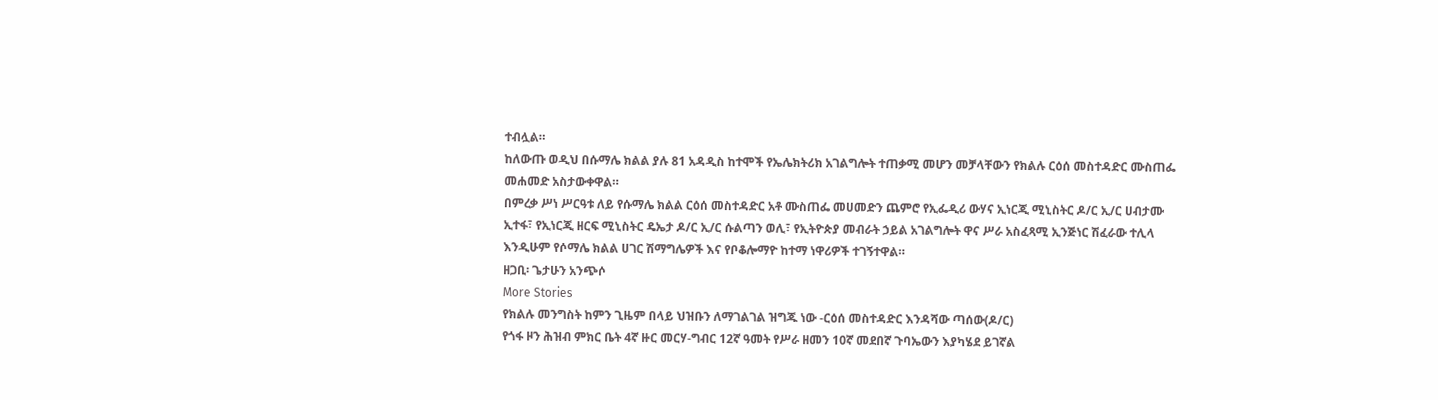ተብሏል።
ከለውጡ ወዲህ በሱማሌ ክልል ያሉ 81 አዳዲስ ከተሞች የኤሌክትሪክ አገልግሎት ተጠቃሚ መሆን መቻላቸውን የክልሉ ርዕሰ መስተዳድር ሙስጠፌ መሐመድ አስታውቀዋል።
በምረቃ ሥነ ሥርዓቱ ለይ የሱማሌ ክልል ርዕሰ መስተዳድር አቶ ሙስጠፌ መሀመድን ጨምሮ የኢፌዲሪ ውሃና ኢነርጂ ሚኒስትር ዶ/ር ኢ/ር ሀብታሙ ኢተፋ፣ የኢነርጂ ዘርፍ ሚኒስትር ዴኤታ ዶ/ር ኢ/ር ሱልጣን ወሊ፣ የኢትዮጵያ መብራት ኃይል አገልግሎት ዋና ሥራ አስፈጻሚ ኢንጅነር ሽፈራው ተሊላ እንዲሁም የሶማሌ ክልል ሀገር ሽማግሌዎች እና የቦቆሎማዮ ከተማ ነዋሪዎች ተገኝተዋል።
ዘጋቢ፡ ጌታሁን አንጭሶ
More Stories
የክልሉ መንግስት ከምን ጊዜም በላይ ህዝቡን ለማገልገል ዝግጁ ነው -ርዕሰ መስተዳድር እንዳሻው ጣሰው(ዶ/ር)
የጎፋ ዞን ሕዝብ ምክር ቤት 4ኛ ዙር መርሃ-ግብር 12ኛ ዓመት የሥራ ዘመን 10ኛ መደበኛ ጉባኤውን እያካሄደ ይገኛል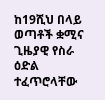ከ19ሺህ በላይ ወጣቶች ቋሚና ጊዜያዊ የስራ ዕድል ተፈጥሮላቸው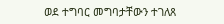ወደ ተግባር መግባታቸውን ተገለጸ